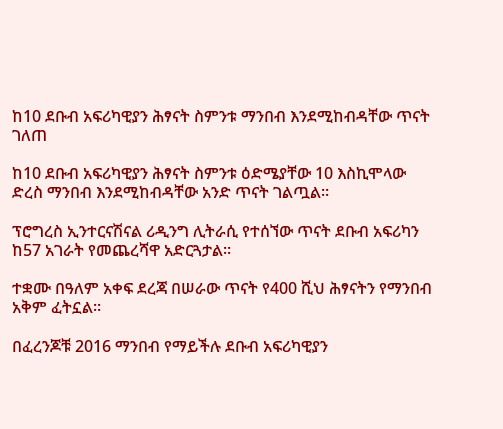ከ10 ደቡብ አፍሪካዊያን ሕፃናት ስምንቱ ማንበብ እንደሚከብዳቸው ጥናት ገለጠ

ከ10 ደቡብ አፍሪካዊያን ሕፃናት ስምንቱ ዕድሜያቸው 10 እስኪሞላው ድረስ ማንበብ እንደሚከብዳቸው አንድ ጥናት ገልጧል።

ፕሮግረስ ኢንተርናሽናል ሪዲንግ ሊትራሲ የተሰኘው ጥናት ደቡብ አፍሪካን ከ57 አገራት የመጨረሻዋ አድርጓታል።

ተቋሙ በዓለም አቀፍ ደረጃ በሠራው ጥናት የ400 ሺህ ሕፃናትን የማንበብ አቅም ፈትኗል።

በፈረንጆቹ 2016 ማንበብ የማይችሉ ደቡብ አፍሪካዊያን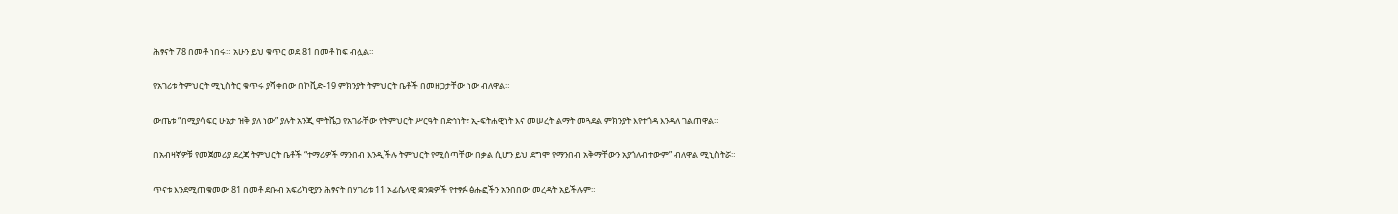ሕፃናት 78 በመቶ ነበሩ። አሁን ይህ ቁጥር ወደ 81 በመቶ ከፍ ብሏል።

የአገሪቱ ትምህርት ሚኒስትር ቁጥሩ ያሻቀበው በኮቪድ-19 ምክንያት ትምህርት ቤቶች በመዘጋታቸው ነው ብለዋል።

ውጤቱ “በሚያሳፍር ሁኔታ ዝቅ ያለ ነው” ያሉት አንጂ ሞትሼጋ የአገራቸው የትምህርት ሥርዓት በድኅነት፣ ኢ-ፍትሐዊነት እና መሠረት ልማት መጓደል ምክንያት እየተጎዳ እንዳለ ገልጠዋል።

በአብዛኛዎቹ የመጀመሪያ ደረጃ ትምህርት ቤቶች “ተማሪዎች ማንበብ እንዲችሉ ትምህርት የሚሰጣቸው በቃል ሲሆን ይህ ደግሞ የማንበብ አቅማቸውን አያጎለብተውም” ብለዋል ሚኒስትሯ።

ጥናቱ እንደሚጠቁመው 81 በመቶ ደቡብ አፍሪካዊያን ሕፃናት በሃገሪቱ 11 ኦፊሴላዊ ቋንቋዎች የተፃፉ ፅሑፎችን አንበበው መረዳት አይችሉም።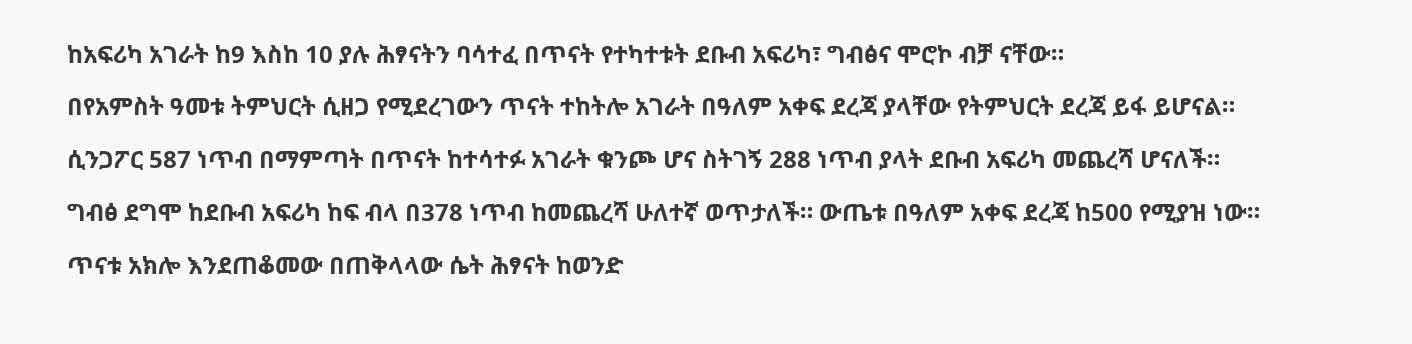ከአፍሪካ አገራት ከ9 እስከ 10 ያሉ ሕፃናትን ባሳተፈ በጥናት የተካተቱት ደቡብ አፍሪካ፣ ግብፅና ሞሮኮ ብቻ ናቸው።

በየአምስት ዓመቱ ትምህርት ሲዘጋ የሚደረገውን ጥናት ተከትሎ አገራት በዓለም አቀፍ ደረጃ ያላቸው የትምህርት ደረጃ ይፋ ይሆናል።

ሲንጋፖር 587 ነጥብ በማምጣት በጥናት ከተሳተፉ አገራት ቁንጮ ሆና ስትገኝ 288 ነጥብ ያላት ደቡብ አፍሪካ መጨረሻ ሆናለች።

ግብፅ ደግሞ ከደቡብ አፍሪካ ከፍ ብላ በ378 ነጥብ ከመጨረሻ ሁለተኛ ወጥታለች። ውጤቱ በዓለም አቀፍ ደረጃ ከ500 የሚያዝ ነው።

ጥናቱ አክሎ እንደጠቆመው በጠቅላላው ሴት ሕፃናት ከወንድ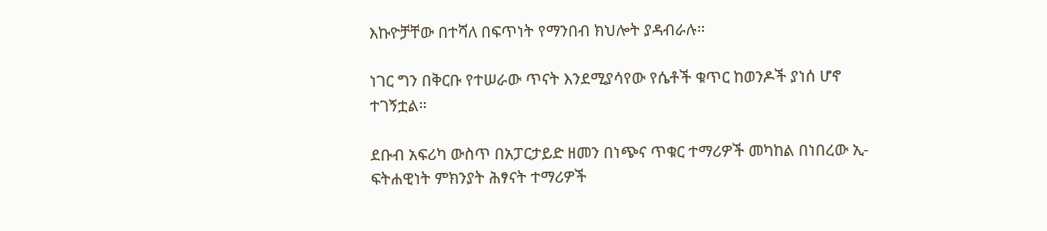እኩዮቻቸው በተሻለ በፍጥነት የማንበብ ክህሎት ያዳብራሉ።

ነገር ግን በቅርቡ የተሠራው ጥናት እንደሚያሳየው የሴቶች ቁጥር ከወንዶች ያነሰ ሆኖ ተገኝቷል።

ደቡብ አፍሪካ ውስጥ በአፓርታይድ ዘመን በነጭና ጥቁር ተማሪዎች መካከል በነበረው ኢ-ፍትሐዊነት ምክንያት ሕፃናት ተማሪዎች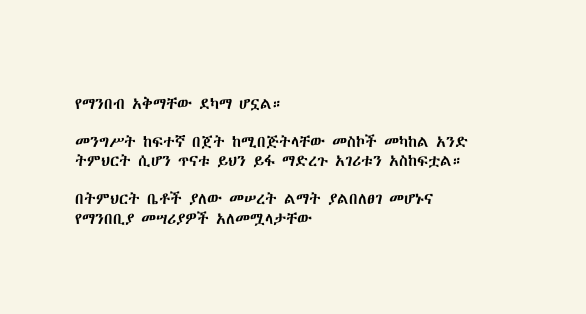የማንበብ አቅማቸው ደካማ ሆኗል።

መንግሥት ከፍተኛ በጀት ከሚበጅትላቸው መስኮች መካከል አንድ ትምህርት ሲሆን ጥናቱ ይህን ይፋ ማድረጉ አገሪቱን አስከፍቷል።

በትምህርት ቤቶች ያለው መሠረት ልማት ያልበለፀገ መሆኑና የማንበቢያ መሣሪያዎች አለመሟላታቸው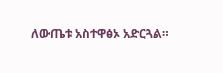ለውጤቱ አስተዋፅኦ አድርጓል።